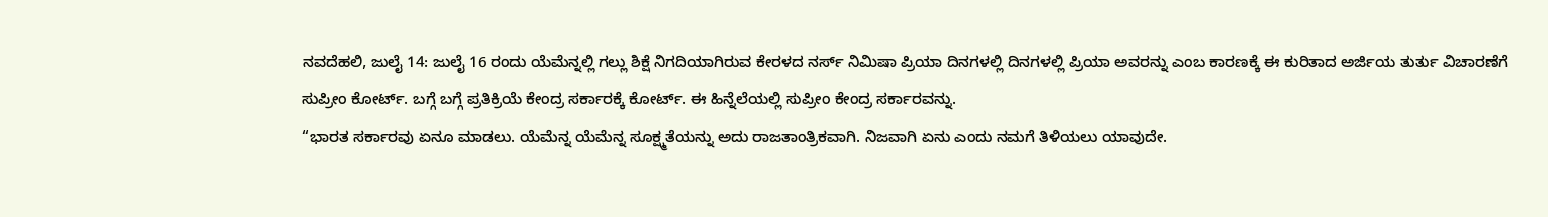ನವದೆಹಲಿ, ಜುಲೈ 14: ಜುಲೈ 16 ರಂದು ಯೆಮೆನ್ನಲ್ಲಿ ಗಲ್ಲು ಶಿಕ್ಷೆ ನಿಗದಿಯಾಗಿರುವ ಕೇರಳದ ನರ್ಸ್ ನಿಮಿಷಾ ಪ್ರಿಯಾ ದಿನಗಳಲ್ಲಿ ದಿನಗಳಲ್ಲಿ ಪ್ರಿಯಾ ಅವರನ್ನು ಎಂಬ ಕಾರಣಕ್ಕೆ ಈ ಕುರಿತಾದ ಅರ್ಜಿಯ ತುರ್ತು ವಿಚಾರಣೆಗೆ ಸುಪ್ರೀಂ ಕೋರ್ಟ್. ಬಗ್ಗೆ ಬಗ್ಗೆ ಪ್ರತಿಕ್ರಿಯೆ ಕೇಂದ್ರ ಸರ್ಕಾರಕ್ಕೆ ಕೋರ್ಟ್. ಈ ಹಿನ್ನೆಲೆಯಲ್ಲಿ ಸುಪ್ರೀಂ ಕೇಂದ್ರ ಸರ್ಕಾರವನ್ನು.
“ಭಾರತ ಸರ್ಕಾರವು ಏನೂ ಮಾಡಲು. ಯೆಮೆನ್ನ ಯೆಮೆನ್ನ ಸೂಕ್ಷ್ಮತೆಯನ್ನು ಅದು ರಾಜತಾಂತ್ರಿಕವಾಗಿ. ನಿಜವಾಗಿ ಏನು ಎಂದು ನಮಗೆ ತಿಳಿಯಲು ಯಾವುದೇ.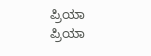ಪ್ರಿಯಾ ಪ್ರಿಯಾ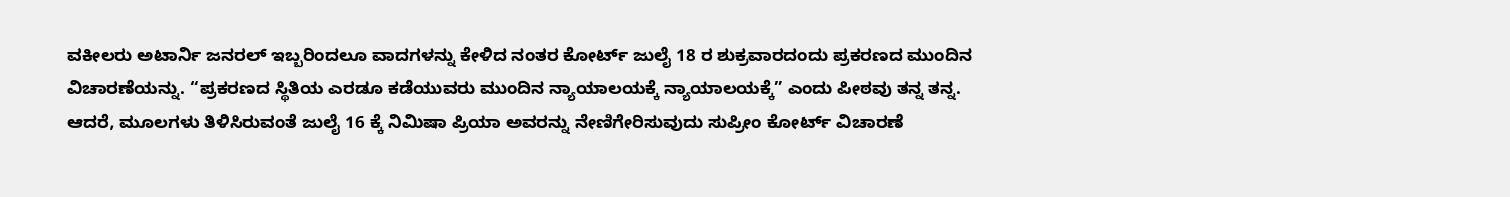ವಕೀಲರು ಅಟಾರ್ನಿ ಜನರಲ್ ಇಬ್ಬರಿಂದಲೂ ವಾದಗಳನ್ನು ಕೇಳಿದ ನಂತರ ಕೋರ್ಟ್ ಜುಲೈ 18 ರ ಶುಕ್ರವಾರದಂದು ಪ್ರಕರಣದ ಮುಂದಿನ ವಿಚಾರಣೆಯನ್ನು. “ಪ್ರಕರಣದ ಸ್ಥಿತಿಯ ಎರಡೂ ಕಡೆಯುವರು ಮುಂದಿನ ನ್ಯಾಯಾಲಯಕ್ಕೆ ನ್ಯಾಯಾಲಯಕ್ಕೆ” ಎಂದು ಪೀಠವು ತನ್ನ ತನ್ನ. ಆದರೆ, ಮೂಲಗಳು ತಿಳಿಸಿರುವಂತೆ ಜುಲೈ 16 ಕ್ಕೆ ನಿಮಿಷಾ ಪ್ರಿಯಾ ಅವರನ್ನು ನೇಣಿಗೇರಿಸುವುದು ಸುಪ್ರೀಂ ಕೋರ್ಟ್ ವಿಚಾರಣೆ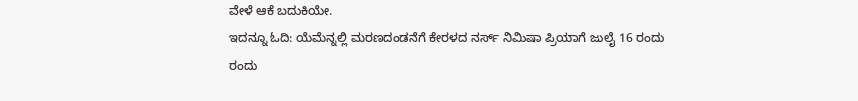ವೇಳೆ ಆಕೆ ಬದುಕಿಯೇ.
ಇದನ್ನೂ ಓದಿ: ಯೆಮೆನ್ನಲ್ಲಿ ಮರಣದಂಡನೆಗೆ ಕೇರಳದ ನರ್ಸ್ ನಿಮಿಷಾ ಪ್ರಿಯಾಗೆ ಜುಲೈ 16 ರಂದು ರಂದು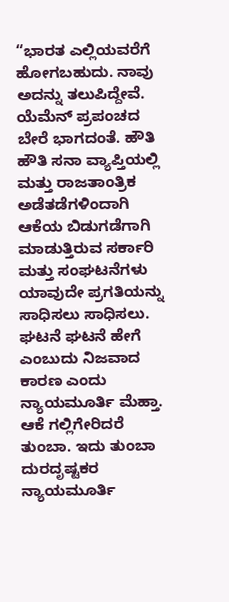“ಭಾರತ ಎಲ್ಲಿಯವರೆಗೆ ಹೋಗಬಹುದು. ನಾವು ಅದನ್ನು ತಲುಪಿದ್ದೇವೆ. ಯೆಮೆನ್ ಪ್ರಪಂಚದ ಬೇರೆ ಭಾಗದಂತೆ. ಹೌತಿ ಹೌತಿ ಸನಾ ವ್ಯಾಪ್ತಿಯಲ್ಲಿ ಮತ್ತು ರಾಜತಾಂತ್ರಿಕ ಅಡೆತಡೆಗಳಿಂದಾಗಿ ಆಕೆಯ ಬಿಡುಗಡೆಗಾಗಿ ಮಾಡುತ್ತಿರುವ ಸರ್ಕಾರಿ ಮತ್ತು ಸಂಘಟನೆಗಳು ಯಾವುದೇ ಪ್ರಗತಿಯನ್ನು ಸಾಧಿಸಲು ಸಾಧಿಸಲು.
ಘಟನೆ ಘಟನೆ ಹೇಗೆ ಎಂಬುದು ನಿಜವಾದ ಕಾರಣ ಎಂದು ನ್ಯಾಯಮೂರ್ತಿ ಮೆಹ್ತಾ. ಆಕೆ ಗಲ್ಲಿಗೇರಿದರೆ ತುಂಬಾ. ಇದು ತುಂಬಾ ದುರದೃಷ್ಟಕರ ನ್ಯಾಯಮೂರ್ತಿ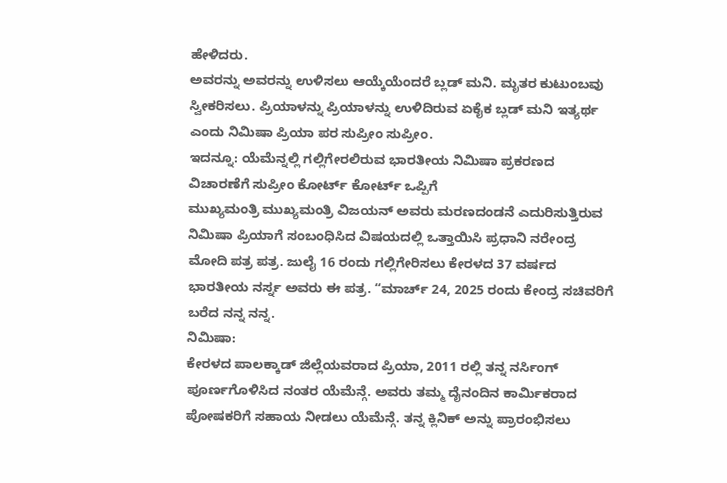ಹೇಳಿದರು.
ಅವರನ್ನು ಅವರನ್ನು ಉಳಿಸಲು ಆಯ್ಕೆಯೆಂದರೆ ಬ್ಲಡ್ ಮನಿ. ಮೃತರ ಕುಟುಂಬವು ಸ್ವೀಕರಿಸಲು. ಪ್ರಿಯಾಳನ್ನು ಪ್ರಿಯಾಳನ್ನು ಉಳಿದಿರುವ ಏಕೈಕ ಬ್ಲಡ್ ಮನಿ ಇತ್ಯರ್ಥ ಎಂದು ನಿಮಿಷಾ ಪ್ರಿಯಾ ಪರ ಸುಪ್ರೀಂ ಸುಪ್ರೀಂ.
ಇದನ್ನೂ: ಯೆಮೆನ್ನಲ್ಲಿ ಗಲ್ಲಿಗೇರಲಿರುವ ಭಾರತೀಯ ನಿಮಿಷಾ ಪ್ರಕರಣದ ವಿಚಾರಣೆಗೆ ಸುಪ್ರೀಂ ಕೋರ್ಟ್ ಕೋರ್ಟ್ ಒಪ್ಪಿಗೆ
ಮುಖ್ಯಮಂತ್ರಿ ಮುಖ್ಯಮಂತ್ರಿ ವಿಜಯನ್ ಅವರು ಮರಣದಂಡನೆ ಎದುರಿಸುತ್ತಿರುವ ನಿಮಿಷಾ ಪ್ರಿಯಾಗೆ ಸಂಬಂಧಿಸಿದ ವಿಷಯದಲ್ಲಿ ಒತ್ತಾಯಿಸಿ ಪ್ರಧಾನಿ ನರೇಂದ್ರ ಮೋದಿ ಪತ್ರ ಪತ್ರ. ಜುಲೈ 16 ರಂದು ಗಲ್ಲಿಗೇರಿಸಲು ಕೇರಳದ 37 ವರ್ಷದ ಭಾರತೀಯ ನರ್ಸ್ನ ಅವರು ಈ ಪತ್ರ. “ಮಾರ್ಚ್ 24, 2025 ರಂದು ಕೇಂದ್ರ ಸಚಿವರಿಗೆ ಬರೆದ ನನ್ನ ನನ್ನ.
ನಿಮಿಷಾ:
ಕೇರಳದ ಪಾಲಕ್ಕಾಡ್ ಜಿಲ್ಲೆಯವರಾದ ಪ್ರಿಯಾ, 2011 ರಲ್ಲಿ ತನ್ನ ನರ್ಸಿಂಗ್ ಪೂರ್ಣಗೊಳಿಸಿದ ನಂತರ ಯೆಮೆನ್ಗೆ. ಅವರು ತಮ್ಮ ದೈನಂದಿನ ಕಾರ್ಮಿಕರಾದ ಪೋಷಕರಿಗೆ ಸಹಾಯ ನೀಡಲು ಯೆಮೆನ್ಗೆ. ತನ್ನ ಕ್ಲಿನಿಕ್ ಅನ್ನು ಪ್ರಾರಂಭಿಸಲು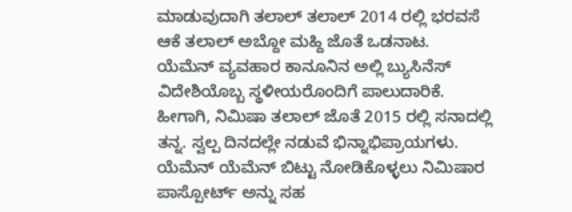ಮಾಡುವುದಾಗಿ ತಲಾಲ್ ತಲಾಲ್ 2014 ರಲ್ಲಿ ಭರವಸೆ ಆಕೆ ತಲಾಲ್ ಅಬ್ದೋ ಮಹ್ದಿ ಜೊತೆ ಒಡನಾಟ.
ಯೆಮೆನ್ ವ್ಯವಹಾರ ಕಾನೂನಿನ ಅಲ್ಲಿ ಬ್ಯುಸಿನೆಸ್ ವಿದೇಶಿಯೊಬ್ಬ ಸ್ಥಳೀಯರೊಂದಿಗೆ ಪಾಲುದಾರಿಕೆ. ಹೀಗಾಗಿ, ನಿಮಿಷಾ ತಲಾಲ್ ಜೊತೆ 2015 ರಲ್ಲಿ ಸನಾದಲ್ಲಿ ತನ್ನ. ಸ್ವಲ್ಪ ದಿನದಲ್ಲೇ ನಡುವೆ ಭಿನ್ನಾಭಿಪ್ರಾಯಗಳು. ಯೆಮೆನ್ ಯೆಮೆನ್ ಬಿಟ್ಟು ನೋಡಿಕೊಳ್ಳಲು ನಿಮಿಷಾರ ಪಾಸ್ಪೋರ್ಟ್ ಅನ್ನು ಸಹ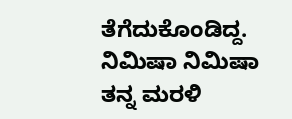ತೆಗೆದುಕೊಂಡಿದ್ದ. ನಿಮಿಷಾ ನಿಮಿಷಾ ತನ್ನ ಮರಳಿ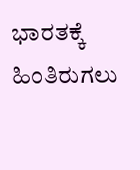ಭಾರತಕ್ಕೆ ಹಿಂತಿರುಗಲು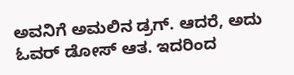ಅವನಿಗೆ ಅಮಲಿನ ಡ್ರಗ್. ಆದರೆ, ಅದು ಓವರ್ ಡೋಸ್ ಆತ. ಇದರಿಂದ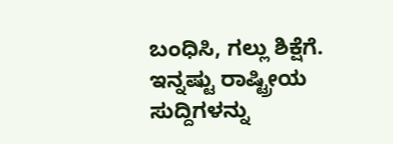ಬಂಧಿಸಿ, ಗಲ್ಲು ಶಿಕ್ಷೆಗೆ.
ಇನ್ನಷ್ಟು ರಾಷ್ಟ್ರೀಯ ಸುದ್ದಿಗಳನ್ನು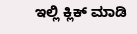ಇಲ್ಲಿ ಕ್ಲಿಕ್ ಮಾಡಿ